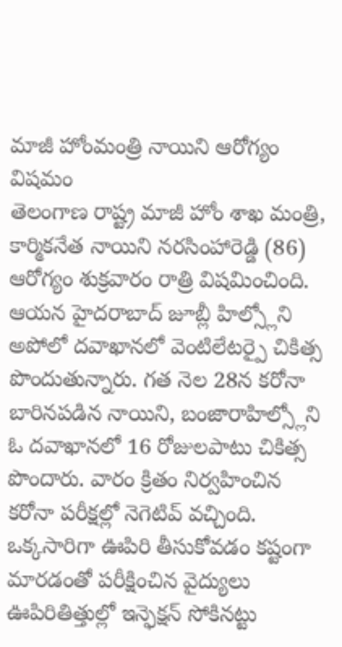మాజీ హోంమంత్రి నాయిని ఆరోగ్యం విషమం
తెలంగాణ రాష్ట్ర మాజీ హోం శాఖ మంత్రి, కార్మికనేత నాయిని నరసింహారెడ్డి (86) ఆరోగ్యం శుక్రవారం రాత్రి విషమించింది. ఆయన హైదరాబాద్ జూబ్లీ హిల్స్లోని అపోలో దవాఖానలో వెంటిలేటర్పై చికిత్స పొందుతున్నారు. గత నెల 28న కరోనా బారినపడిన నాయిని, బంజారాహిల్స్లోని ఓ దవాఖానలో 16 రోజులపాటు చికిత్స పొందారు. వారం క్రితం నిర్వహించిన కరోనా పరీక్షల్లో నెగెటివ్ వచ్చింది. ఒక్కసారిగా ఊపిరి తీసుకోవడం కష్టంగా మారడంతో పరీక్షించిన వైద్యులు ఊపిరితిత్తుల్లో ఇన్ఫెక్షన్ సోకినట్టు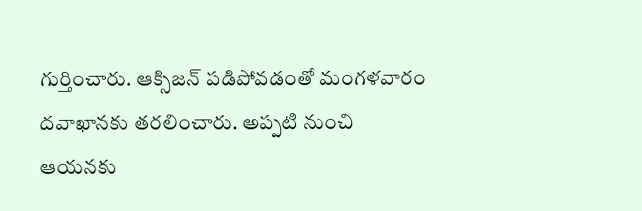గుర్తించారు. ఆక్సిజన్ పడిపోవడంతో మంగళవారం దవాఖానకు తరలించారు. అప్పటి నుంచి ఆయనకు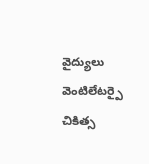వైద్యులు వెంటిలేటర్పై చికిత్స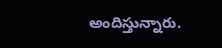అందిస్తున్నారు.